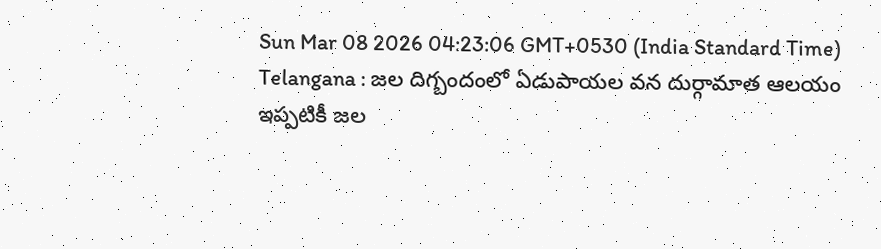Sun Mar 08 2026 04:23:06 GMT+0530 (India Standard Time)
Telangana : జల దిగ్బందంలో ఏడుపాయల వన దుర్గామాత ఆలయం
ఇప్పటికీ జల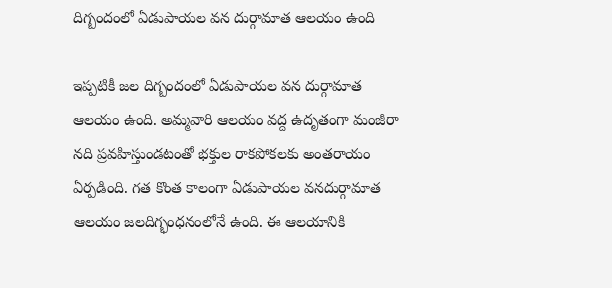దిగ్బందంలో ఏడుపాయల వన దుర్గామాత ఆలయం ఉంది

ఇప్పటికీ జల దిగ్బందంలో ఏడుపాయల వన దుర్గామాత ఆలయం ఉంది. అమ్మవారి ఆలయం వద్ద ఉదృతంగా మంజీరా నది ప్రవహిస్తుండటంతో భక్తుల రాకపోకలకు అంతరాయం ఏర్పడింది. గత కొంత కాలంగా ఏడుపాయల వనదుర్గామాత ఆలయం జలదిగ్భంధనంలోనే ఉంది. ఈ ఆలయానికి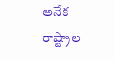అనేక రాష్ట్రాల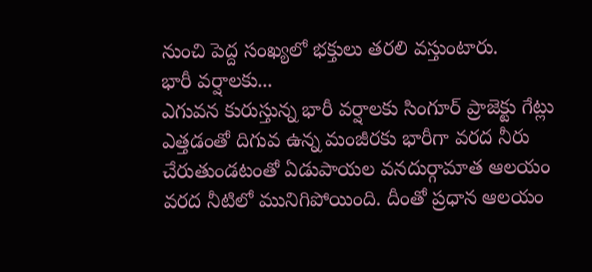నుంచి పెద్ద సంఖ్యలో భక్తులు తరలి వస్తుంటారు.
భారీ వర్షాలకు...
ఎగువన కురుస్తున్న భారీ వర్షాలకు సింగూర్ ప్రాజెక్టు గేట్లు ఎత్తడంతో దిగువ ఉన్న మంజీరకు భారీగా వరద నీరు చేరుతుండటంతో ఏడుపాయల వనదుర్గామాత ఆలయం వరద నీటిలో మునిగిపోయింది. దీంతో ప్రధాన ఆలయం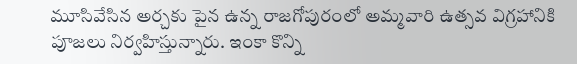మూసివేసిన అర్చకు పైన ఉన్న రాజగోపురంలో అమ్మవారి ఉత్సవ విగ్రహానికి పూజలు నిర్వహిస్తున్నారు. ఇంకా కొన్ని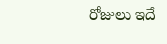రోజులు ఇదే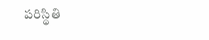పరిస్థితి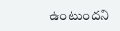ఉంటుందని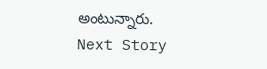అంటున్నారు.
Next Story